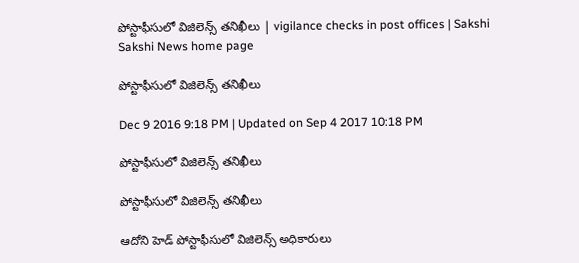పోస్టాఫీసులో విజిలెన్స్‌ తనిఖీలు | vigilance checks in post offices | Sakshi
Sakshi News home page

పోస్టాఫీసులో విజిలెన్స్‌ తనిఖీలు

Dec 9 2016 9:18 PM | Updated on Sep 4 2017 10:18 PM

పోస్టాఫీసులో విజిలెన్స్‌ తనిఖీలు

పోస్టాఫీసులో విజిలెన్స్‌ తనిఖీలు

ఆదోని హెడ్‌ పోస్టాఫీసులో విజిలెన్స్‌ అధికారులు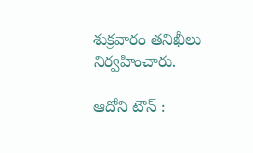శుక్రవారం తనిఖీలు నిర్వహించారు.

ఆదోని టౌన్‌ :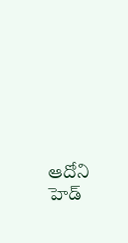ఆదోని హెడ్‌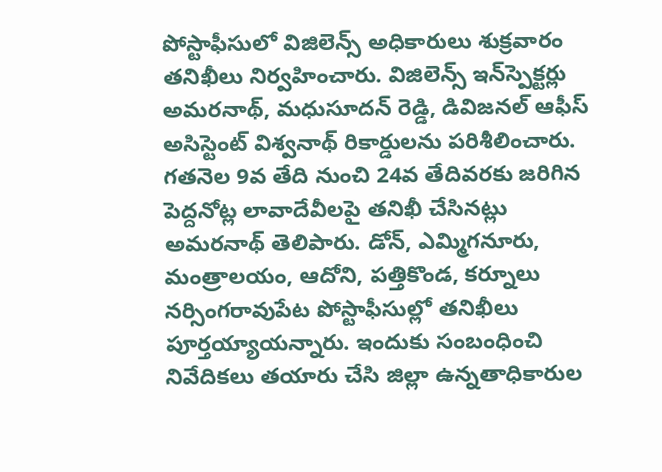పోస్టాఫీసులో విజిలెన్స్‌ అధికారులు శుక్రవారం తనిఖీలు నిర్వహించారు. విజిలెన్స్‌ ఇన్‌స్పెక్టర్లు అమరనాథ్, మధుసూదన్‌ రెడ్డి, డివిజనల్‌ ఆఫీస్‌ అసిస్టెంట్‌ విశ్వనాథ్‌ రికార్డులను పరిశీలించారు. గతనెల 9వ తేది నుంచి 24వ తేదివరకు జరిగిన పెద్దనోట్ల లావాదేవీలపై తనిఖీ చేసినట్లు అమరనాథ్‌ తెలిపారు. డోన్, ఎమ్మిగనూరు, మంత్రాలయం, ఆదోని, పత్తికొండ, కర్నూలు నర్సింగరావుపేట పోస్టాఫీసుల్లో తనిఖీలు పూర్తయ్యాయన్నారు. ఇందుకు సంబంధించి నివేదికలు తయారు చేసి జిల్లా ఉన్నతాధికారుల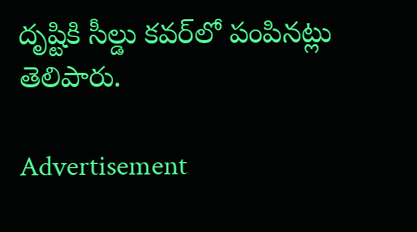దృష్టికి సీల్డు కవర్‌లో పంపినట్లు తెలిపారు.

Advertisement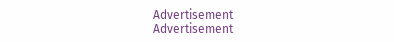Advertisement
Advertisement